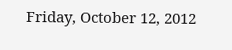Friday, October 12, 2012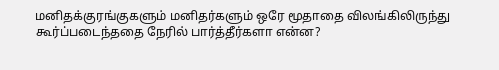மனிதக்குரங்குகளும் மனிதர்களும் ஒரே மூதாதை விலங்கிலிருந்து கூர்ப்படைந்ததை நேரில் பார்த்தீர்களா என்ன?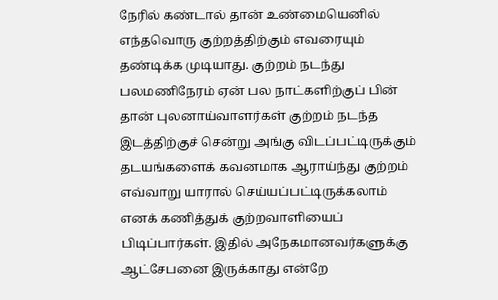நேரில் கண்டால் தான் உண்மையெனில் எந்தவொரு குற்றத்திற்கும் எவரையும் தண்டிக்க முடியாது. குற்றம் நடந்து பலமணிநேரம் ஏன் பல நாட்களிற்குப் பின் தான் புலனாய்வாளர்கள் குற்றம் நடந்த இடத்திற்குச் சென்று அங்கு விடப்பட்டிருக்கும் தடயங்களைக் கவனமாக ஆராய்ந்து குற்றம் எவ்வாறு யாரால் செய்யப்பட்டிருக்கலாம் எனக் கணித்துக் குற்றவாளியைப் பிடிப்பார்கள். இதில் அநேகமானவர்களுக்கு ஆட்சேபனை இருக்காது என்றே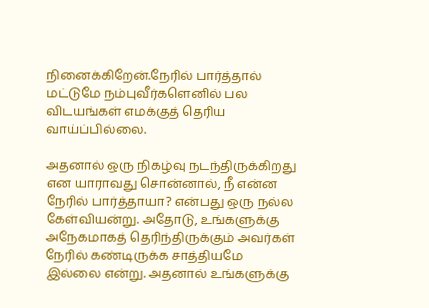நினைக்கிறேன்.நேரில் பார்த்தால் மட்டுமே நம்புவீர்களெனில் பல விடயங்கள் எமக்குத் தெரிய வாய்ப்பில்லை.

அதனால் ஒரு நிகழ்வு நடந்திருக்கிறது என யாராவது சொன்னால், நீ என்ன நேரில் பார்த்தாயா? என்பது ஒரு நல்ல கேள்வியன்று. அதோடு, உங்களுக்கு அநேகமாகத் தெரிந்திருக்கும் அவர்கள் நேரில் கண்டிருக்க சாத்தியமே இல்லை என்று. அதனால் உங்களுக்கு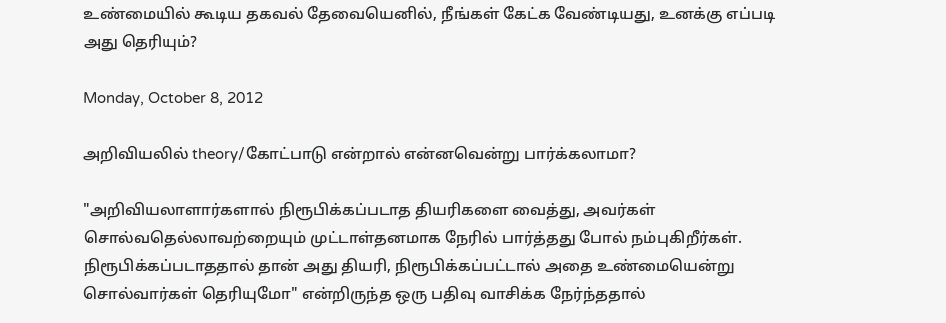உண்மையில் கூடிய தகவல் தேவையெனில், நீங்கள் கேட்க வேண்டியது, உனக்கு எப்படி அது தெரியும்?

Monday, October 8, 2012

அறிவியலில் theory/கோட்பாடு என்றால் என்னவென்று பார்க்கலாமா?

"அறிவியலாளார்களால் நிரூபிக்கப்படாத தியரிகளை வைத்து, அவர்கள் சொல்வதெல்லாவற்றையும் முட்டாள்தனமாக நேரில் பார்த்தது போல் நம்புகிறீர்கள். நிரூபிக்கப்படாததால் தான் அது தியரி, நிரூபிக்கப்பட்டால் அதை உண்மையென்று சொல்வார்கள் தெரியுமோ" என்றிருந்த ஒரு பதிவு வாசிக்க நேர்ந்ததால்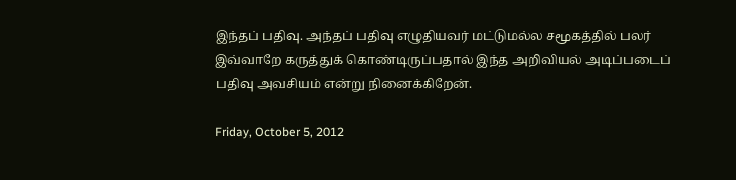இந்தப் பதிவு. அந்தப் பதிவு எழுதியவர் மட்டுமல்ல சமூகத்தில் பலர் இவ்வாறே கருத்துக் கொண்டிருப்பதால் இந்த‌ அறிவியல் அடிப்படைப் பதிவு அவசியம் என்று நினைக்கிறேன்.

Friday, October 5, 2012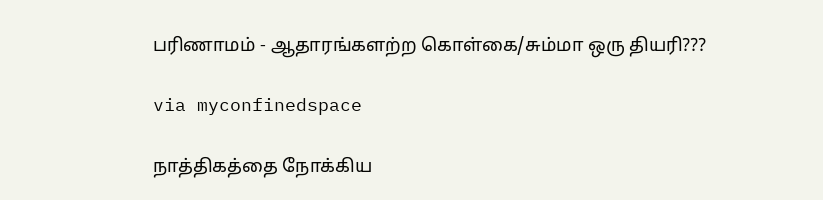பரிணாமம் - ஆதாரங்களற்ற கொள்கை/சும்மா ஒரு தியரி???

via myconfinedspace

நாத்திகத்தை நோக்கிய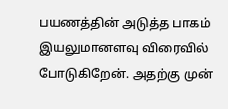பயணத்தின் அடுத்த பாகம் இயலுமானளவு விரைவில் போடுகிறேன். அதற்கு முன்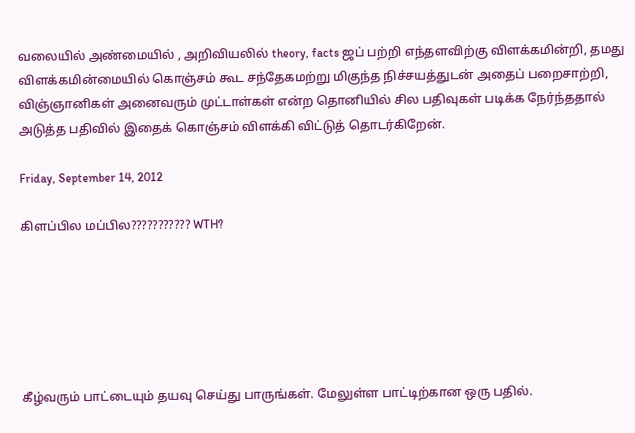வலையில் அண்மையில் , அறிவியலில் theory, facts ஜப் பற்றி எந்தளவிற்கு விளக்கமின்றி, தமது விளக்கமின்மையில் கொஞ்சம் கூட சந்தேகமற்று மிகுந்த நிச்சயத்துடன் அதைப் பறைசாற்றி, விஞ்ஞானிகள் அனைவரும் முட்டாள்கள் என்ற தொனியில் சில பதிவுகள் படிக்க நேர்ந்ததால் அடுத்த பதிவில் இதைக் கொஞ்சம் விளக்கி விட்டுத் தொடர்கிறேன்.

Friday, September 14, 2012

கிளப்பில மப்பில??????????? WTH?






கீழ்வரும் பாட்டையும் தயவு செய்து பாருங்கள். மேலுள்ள பாட்டிற்கான ஒரு பதில்.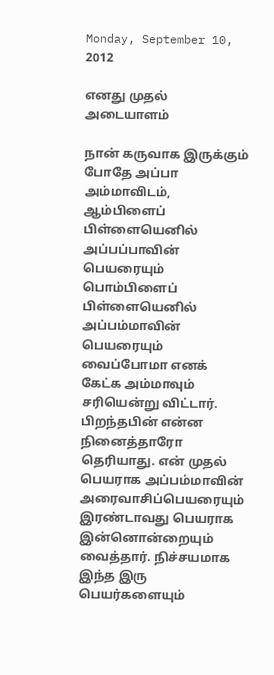Monday, September 10, 2012

எனது முதல் அடையாளம்

நான் கருவாக இருக்கும் போதே அப்பா அம்மாவிடம், ஆம்பிளைப் பிள்ளையெனில் அப்பப்பாவின் பெயரையும் பொம்பிளைப் பிள்ளையெனில் அப்பம்மாவின் பெயரையும் வைப்போமா எனக் கேட்க அம்மாவும் சரியென்று விட்டார். பிறந்தபின் என்ன நினைத்தாரோ தெரியாது. என் முதல் பெயராக அப்பம்மாவின் அரைவாசிப்பெயரையும் இரண்டாவது பெயராக இன்னொன்றையும் வைத்தார். நிச்சயமாக இந்த இரு பெயர்களையும்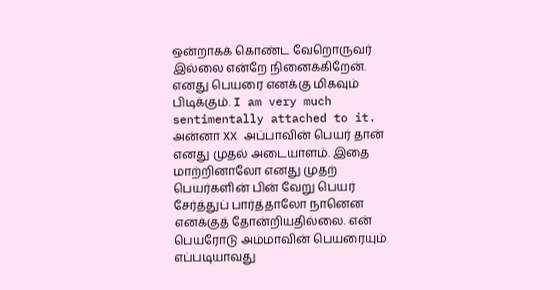ஒன்றாகக் கொண்ட வேறொருவர் இல்லை என்றே நினைக்கிறேன். எனது பெயரை எனக்கு மிகவும் பிடிக்கும். I am very much sentimentally attached to it. அன்னா XX அப்பாவின் பெயர் தான் எனது முதல் அடையாளம். இதை மாற்றினாலோ எனது முதற் பெயர்களின் பின் வேறு பெயர் சேர்த்துப் பார்த்தாலோ நானென எனக்குத் தோன்றியதில்லை. என் பெயரோடு அம்மாவின் பெயரையும் எப்படியாவது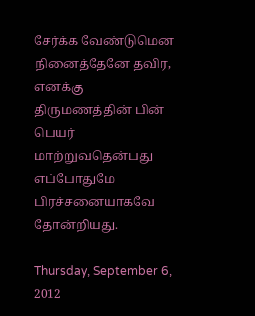சேர்க்க வேண்டுமென நினைத்தேனே தவிர, எனக்கு திருமணத்தின் பின் பெயர் மாற்றுவதென்பது எப்போதுமே பிரச்சனையாகவே தோன்றியது.

Thursday, September 6, 2012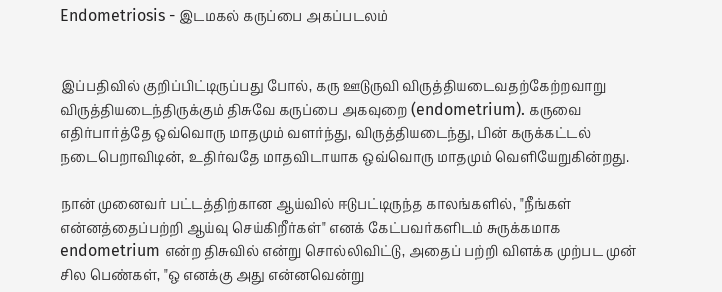Endometriosis - இடமகல் கருப்பை அகப்படலம்


இப்பதிவில் குறிப்பிட்டிருப்பது போல், கரு ஊடுருவி விருத்தியடைவதற்கேற்றவாறு விருத்தியடைந்திருக்கும் திசுவே கருப்பை அகவுறை (endometrium). கருவை எதிர்பார்த்தே ஒவ்வொரு மாதமும் வளர்ந்து, விருத்தியடைந்து, பின் கருக்கட்டல் நடைபெறாவிடின், உதிர்வதே மாதவிடாயாக ஒவ்வொரு மாதமும் வெளியேறுகின்றது.

நான் முனைவர் பட்டத்திற்கான ஆய்வில் ஈடுபட்டிருந்த காலங்களில், "நீங்கள் என்னத்தைப்பற்றி ஆய்வு செய்கிறீர்கள்" எனக் கேட்பவர்களிடம் சுருக்கமாக endometrium என்ற திசுவில் என்று சொல்லிவிட்டு, அதைப் பற்றி விளக்க முற்பட முன் சில பெண்கள், "ஒ எனக்கு அது என்னவென்று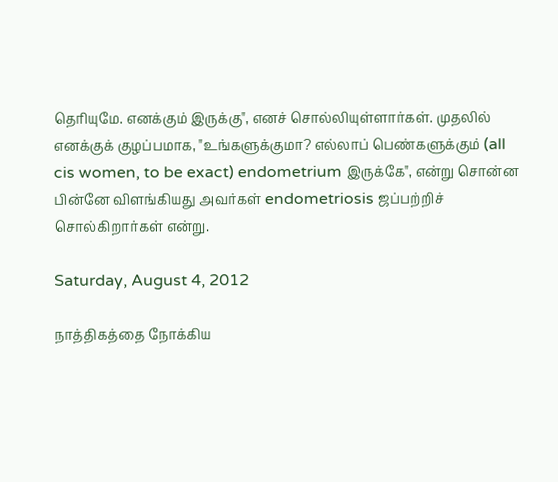தெரியுமே. எனக்கும் இருக்கு", எனச் சொல்லியுள்ளார்கள். முதலில் எனக்குக் குழப்பமாக, "உங்களுக்குமா? எல்லாப் பெண்களுக்கும் (all cis women, to be exact) endometrium இருக்கே", என்று சொன்ன பின்னே விளங்கியது அவர்கள் endometriosis ஜப்பற்றிச் சொல்கிறார்கள் என்று.

Saturday, August 4, 2012

நாத்திகத்தை நோக்கிய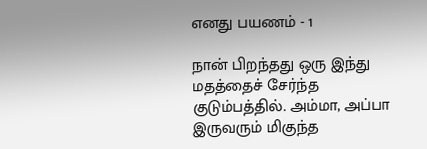எனது பயணம் - 1

நான் பிறந்தது ஒரு இந்து மதத்தைச் சேர்ந்த குடும்பத்தில். அம்மா, அப்பா இருவரும் மிகுந்த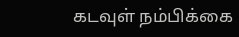கடவுள் நம்பிக்கை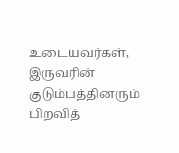உடையவர்கள், இருவரின் குடும்பத்தினரும் பிறவித்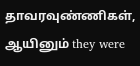தாவரவுண்ணிகள், ஆயினும் they were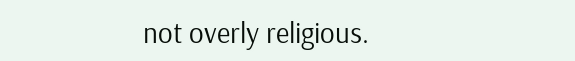not overly religious.